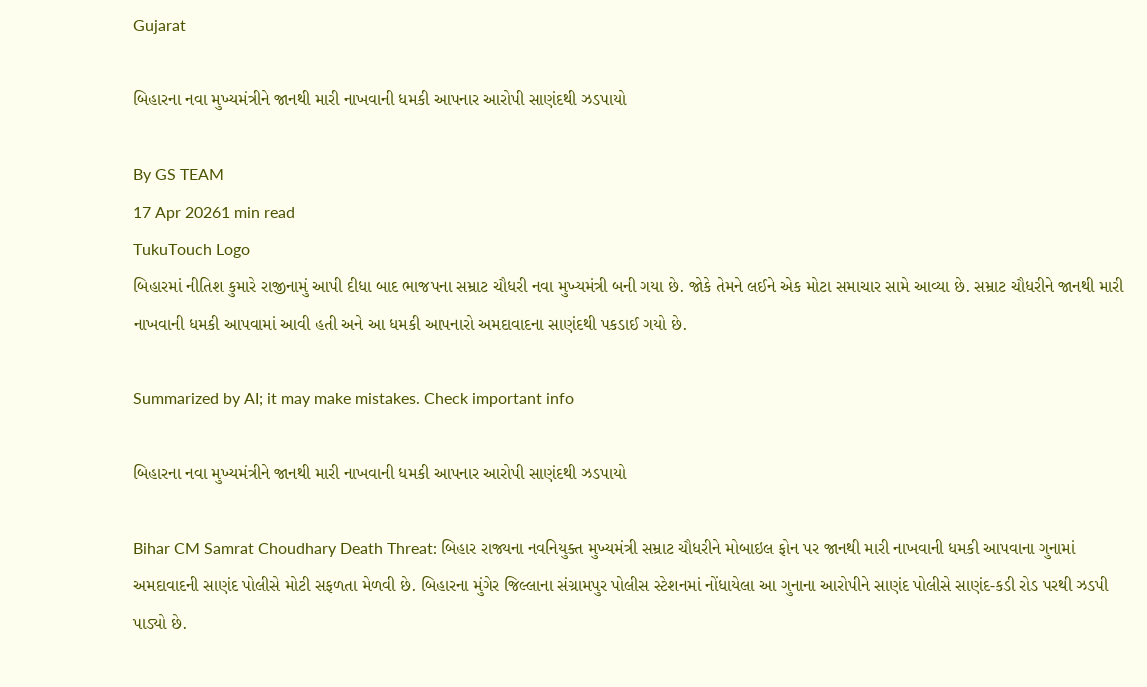Gujarat

બિહારના નવા મુખ્યમંત્રીને જાનથી મારી નાખવાની ધમકી આપનાર આરોપી સાણંદથી ઝડપાયો

By GS TEAM
17 Apr 20261 min read
TukuTouch Logo
બિહારમાં નીતિશ કુમારે રાજીનામું આપી દીધા બાદ ભાજપના સમ્રાટ ચૌધરી નવા મુખ્યમંત્રી બની ગયા છે. જોકે તેમને લઈને એક મોટા સમાચાર સામે આવ્યા છે. સમ્રાટ ચૌધરીને જાનથી મારી નાખવાની ધમકી આપવામાં આવી હતી અને આ ધમકી આપનારો અમદાવાદના સાણંદથી પકડાઈ ગયો છે.

Summarized by AI; it may make mistakes. Check important info

બિહારના નવા મુખ્યમંત્રીને જાનથી મારી નાખવાની ધમકી આપનાર આરોપી સાણંદથી ઝડપાયો

Bihar CM Samrat Choudhary Death Threat: બિહાર રાજ્યના નવનિયુક્ત મુખ્યમંત્રી સમ્રાટ ચૌધરીને મોબાઇલ ફોન પર જાનથી મારી નાખવાની ધમકી આપવાના ગુનામાં અમદાવાદની સાણંદ પોલીસે મોટી સફળતા મેળવી છે. બિહારના મુંગેર જિલ્લાના સંગ્રામપુર પોલીસ સ્ટેશનમાં નોંધાયેલા આ ગુનાના આરોપીને સાણંદ પોલીસે સાણંદ-કડી રોડ પરથી ઝડપી પાડ્યો છે.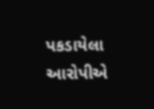પકડાયેલા આરોપીએ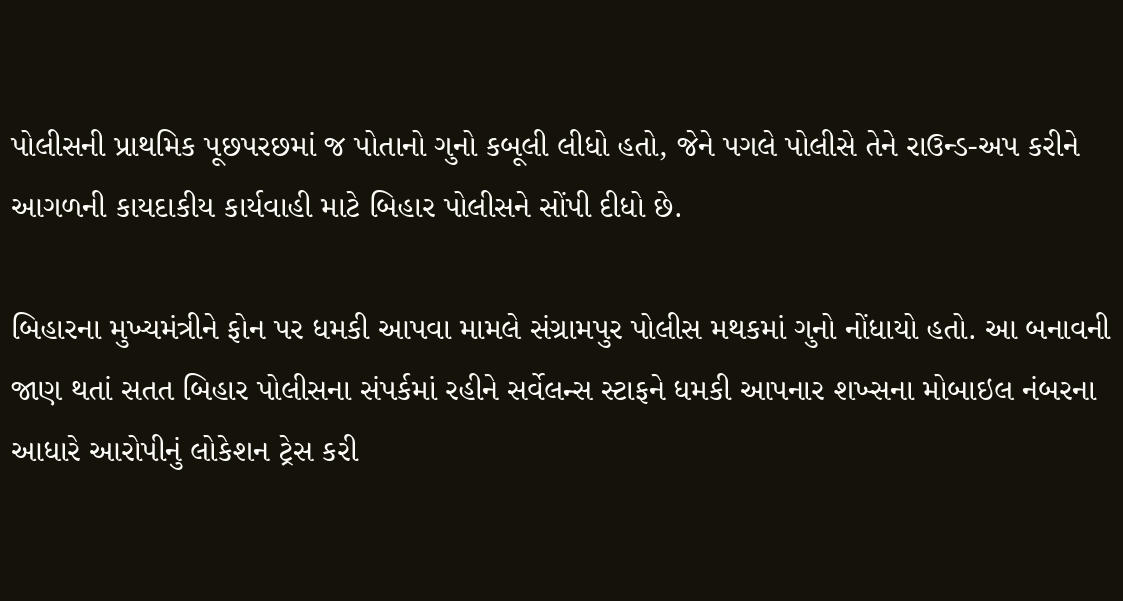પોલીસની પ્રાથમિક પૂછપરછમાં જ પોતાનો ગુનો કબૂલી લીધો હતો, જેને પગલે પોલીસે તેને રાઉન્ડ-અપ કરીને આગળની કાયદાકીય કાર્યવાહી માટે બિહાર પોલીસને સોંપી દીધો છે.

બિહારના મુખ્યમંત્રીને ફોન પર ધમકી આપવા મામલે સંગ્રામપુર પોલીસ મથકમાં ગુનો નોંધાયો હતો. આ બનાવની જાણ થતાં સતત બિહાર પોલીસના સંપર્કમાં રહીને સર્વેલન્સ સ્ટાફને ધમકી આપનાર શખ્સના મોબાઇલ નંબરના આધારે આરોપીનું લોકેશન ટ્રેસ કરી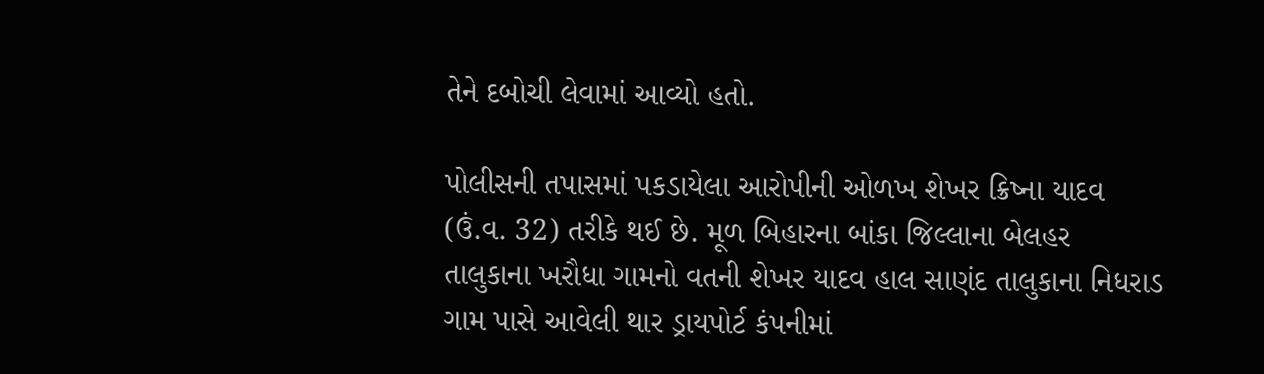તેને દબોચી લેવામાં આવ્યો હતો.

પોલીસની તપાસમાં પકડાયેલા આરોપીની ઓળખ શેખર ક્રિષ્ના યાદવ (ઉં.વ. 32) તરીકે થઈ છે. મૂળ બિહારના બાંકા જિલ્લાના બેલહર તાલુકાના ખરૌધા ગામનો વતની શેખર યાદવ હાલ સાણંદ તાલુકાના નિધરાડ ગામ પાસે આવેલી થાર ડ્રાયપોર્ટ કંપનીમાં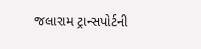જલારામ ટ્રાન્સપોર્ટની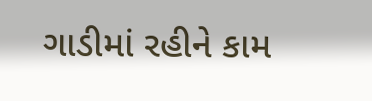ગાડીમાં રહીને કામ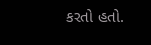કરતો હતો.